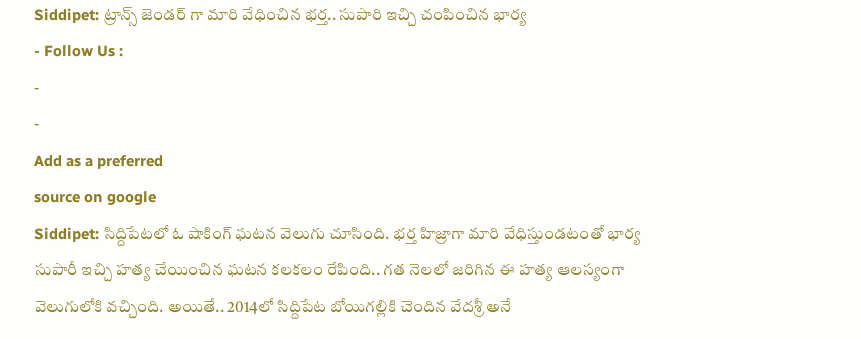Siddipet: ట్రాన్స్ జెండర్ గా మారి వేధించిన భర్త.. సుపారి ఇచ్చి చంపించిన భార్య
- Follow Us :
-
-
Add as a preferred
source on google
Siddipet: సిద్దిపేటలో ఓ షాకింగ్ ఘటన వెలుగు చూసింది. భర్త హిజ్రాగా మారి వేధిస్తుండటంతో భార్య సుపారీ ఇచ్చి హత్య చేయించిన ఘటన కలకలం రేపింది.. గత నెలలో జరిగిన ఈ హత్య ఆలస్యంగా వెలుగులోకి వచ్చింది. అయితే.. 2014లో సిద్దిపేట బోయిగల్లికి చెందిన వేదశ్రీ అనే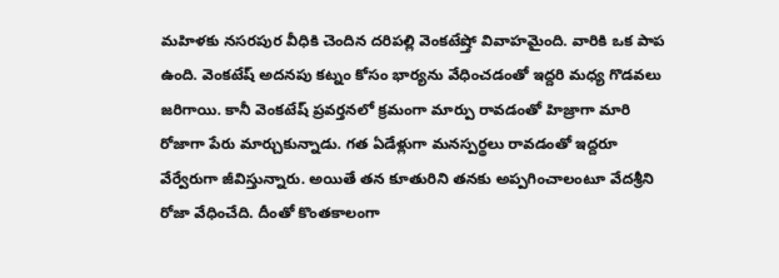మహిళకు నసరపుర వీధికి చెందిన దరిపల్లి వెంకటేష్తో వివాహమైంది. వారికి ఒక పాప ఉంది. వెంకటేష్ అదనపు కట్నం కోసం భార్యను వేధించడంతో ఇద్దరి మధ్య గొడవలు జరిగాయి. కానీ వెంకటేష్ ప్రవర్తనలో క్రమంగా మార్పు రావడంతో హిజ్రాగా మారి రోజాగా పేరు మార్చుకున్నాడు. గత ఏడేళ్లుగా మనస్పర్థలు రావడంతో ఇద్దరూ వేర్వేరుగా జీవిస్తున్నారు. అయితే తన కూతురిని తనకు అప్పగించాలంటూ వేదశ్రీని రోజా వేధించేది. దీంతో కొంతకాలంగా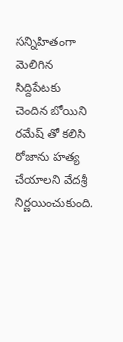సన్నిహితంగా మెలిగిన సిద్దిపేటకు చెందిన బోయిని రమేష్ తో కలిసి రోజాను హత్య చేయాలని వేదశ్రీ నిర్ణయించుకుంది.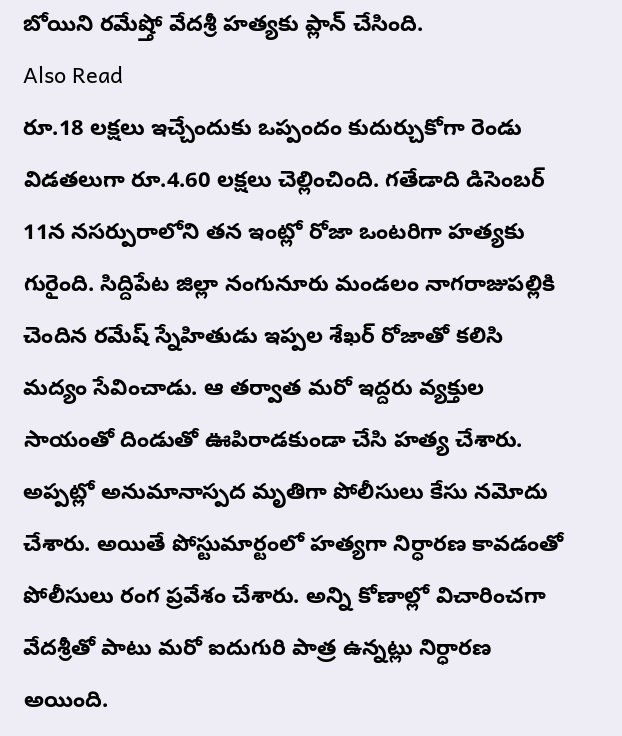బోయిని రమేష్తో వేదశ్రీ హత్యకు ప్లాన్ చేసింది.
Also Read
రూ.18 లక్షలు ఇచ్చేందుకు ఒప్పందం కుదుర్చుకోగా రెండు విడతలుగా రూ.4.60 లక్షలు చెల్లించింది. గతేడాది డిసెంబర్ 11న నసర్పురాలోని తన ఇంట్లో రోజా ఒంటరిగా హత్యకు గురైంది. సిద్దిపేట జిల్లా నంగునూరు మండలం నాగరాజుపల్లికి చెందిన రమేష్ స్నేహితుడు ఇప్పల శేఖర్ రోజాతో కలిసి మద్యం సేవించాడు. ఆ తర్వాత మరో ఇద్దరు వ్యక్తుల సాయంతో దిండుతో ఊపిరాడకుండా చేసి హత్య చేశారు. అప్పట్లో అనుమానాస్పద మృతిగా పోలీసులు కేసు నమోదు చేశారు. అయితే పోస్టుమార్టంలో హత్యగా నిర్ధారణ కావడంతో పోలీసులు రంగ ప్రవేశం చేశారు. అన్ని కోణాల్లో విచారించగా వేదశ్రీతో పాటు మరో ఐదుగురి పాత్ర ఉన్నట్లు నిర్ధారణ అయింది.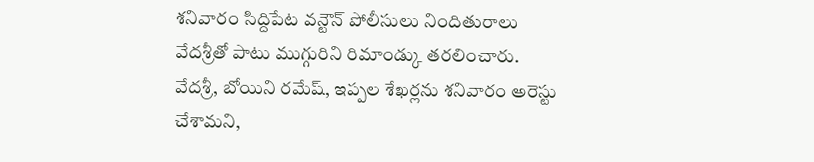శనివారం సిద్దిపేట వన్టౌన్ పోలీసులు నిందితురాలు వేదశ్రీతో పాటు ముగ్గురిని రిమాండ్కు తరలించారు. వేదశ్రీ, బోయిని రమేష్, ఇప్పల శేఖర్లను శనివారం అరెస్టు చేశామని,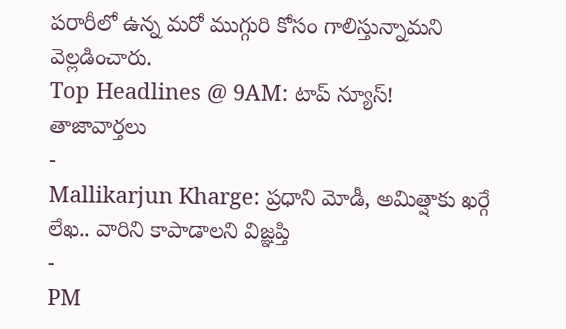పరారీలో ఉన్న మరో ముగ్గురి కోసం గాలిస్తున్నామని వెల్లడించారు.
Top Headlines @ 9AM: టాప్ న్యూస్!
తాజావార్తలు
-
Mallikarjun Kharge: ప్రధాని మోడీ, అమిత్షాకు ఖర్గే లేఖ.. వారిని కాపాడాలని విజ్ఞప్తి
-
PM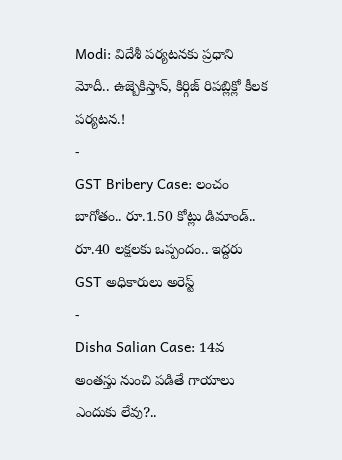Modi: విదేశీ పర్యటనకు ప్రధాని మోదీ.. ఉజ్బెకిస్తాన్, కిర్గిజ్ రిపబ్లిక్లో కీలక పర్యటన.!
-
GST Bribery Case: లంచం బాగోతం.. రూ.1.50 కోట్లు డిమాండ్.. రూ.40 లక్షలకు ఒప్పందం.. ఇద్దరు GST అధికారులు అరెస్ట్
-
Disha Salian Case: 14వ అంతస్తు నుంచి పడితే గాయాలు ఎందుకు లేవు?..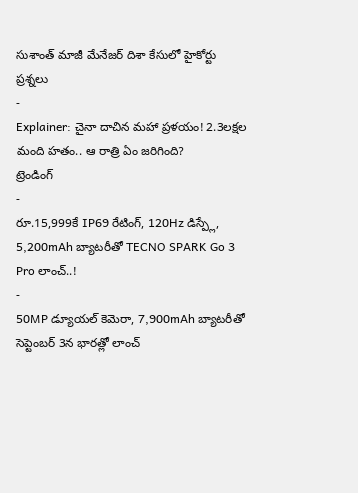సుశాంత్ మాజీ మేనేజర్ దిశా కేసులో హైకోర్టు ప్రశ్నలు
-
Explainer: చైనా దాచిన మహా ప్రళయం! 2.3లక్షల మంది హతం.. ఆ రాత్రి ఏం జరిగింది?
ట్రెండింగ్
-
రూ.15,999కే IP69 రేటింగ్, 120Hz డిస్ప్లే, 5,200mAh బ్యాటరీతో TECNO SPARK Go 3 Pro లాంచ్..!
-
50MP డ్యూయల్ కెమెరా, 7,900mAh బ్యాటరీతో సెప్టెంబర్ 3న భారత్లో లాంచ్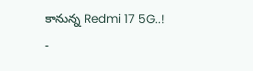కానున్న Redmi 17 5G..!
-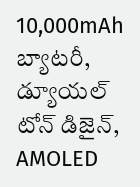10,000mAh బ్యాటరీ, డ్యూయల్ టోన్ డిజైన్, AMOLED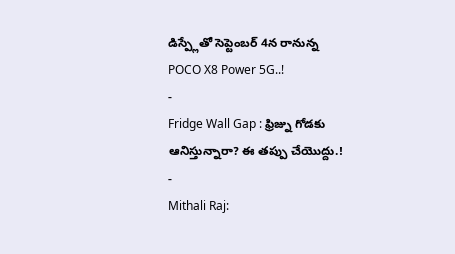డిస్ప్లేతో సెప్టెంబర్ 4న రానున్న POCO X8 Power 5G..!
-
Fridge Wall Gap : ఫ్రిజ్ను గోడకు ఆనిస్తున్నారా? ఈ తప్పు చేయొద్దు.!
-
Mithali Raj: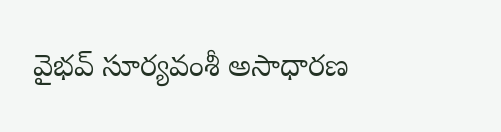వైభవ్ సూర్యవంశీ అసాధారణ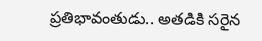ప్రతిభావంతుడు.. అతడికి సరైన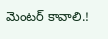మెంటర్ కావాలి.!